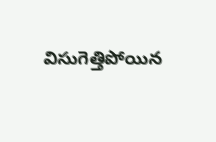విసుగెత్తిపోయిన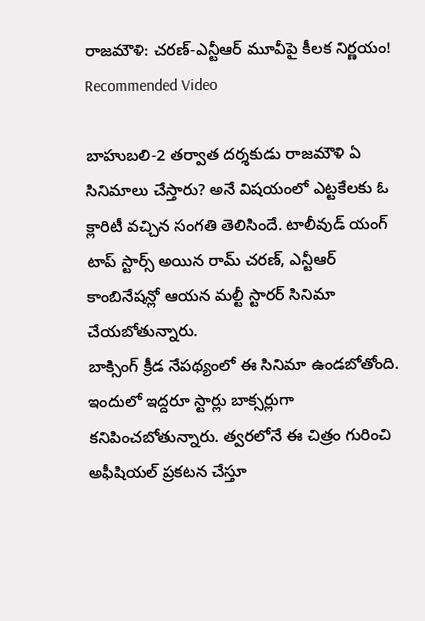రాజమౌళి: చరణ్-ఎన్టీఆర్ మూవీపై కీలక నిర్ణయం!
Recommended Video

బాహుబలి-2 తర్వాత దర్శకుడు రాజమౌళి ఏ సినిమాలు చేస్తారు? అనే విషయంలో ఎట్టకేలకు ఓ క్లారిటీ వచ్చిన సంగతి తెలిసిందే. టాలీవుడ్ యంగ్ టాప్ స్టార్స్ అయిన రామ్ చరణ్, ఎన్టీఆర్ కాంబినేషన్లో ఆయన మల్టీ స్టారర్ సినిమా చేయబోతున్నారు.
బాక్సింగ్ క్రీడ నేపథ్యంలో ఈ సినిమా ఉండబోతోంది. ఇందులో ఇద్దరూ స్టార్లు బాక్సర్లుగా కనిపించబోతున్నారు. త్వరలోనే ఈ చిత్రం గురించి అఫీషియల్ ప్రకటన చేస్తూ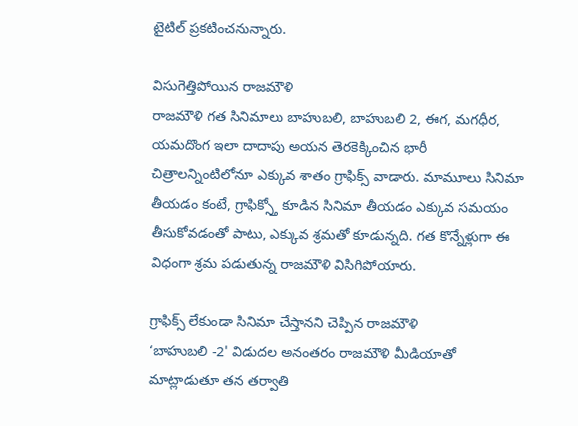టైటిల్ ప్రకటించనున్నారు.

విసుగెత్తిపోయిన రాజమౌళి
రాజమౌళి గత సినిమాలు బాహుబలి, బాహుబలి 2, ఈగ, మగధీర, యమదొంగ ఇలా దాదాపు అయన తెరకెక్కించిన భారీ చిత్రాలన్నింటిలోనూ ఎక్కువ శాతం గ్రాఫిక్స్ వాడారు. మామూలు సినిమా తీయడం కంటే, గ్రాఫిక్స్తో కూడిన సినిమా తీయడం ఎక్కువ సమయం తీసుకోవడంతో పాటు, ఎక్కువ శ్రమతో కూడున్నది. గత కొన్నేళ్లుగా ఈ విధంగా శ్రమ పడుతున్న రాజమౌళి విసిగిపోయారు.

గ్రాఫిక్స్ లేకుండా సినిమా చేస్తానని చెప్పిన రాజమౌళి
‘బాహుబలి -2' విడుదల అనంతరం రాజమౌళి మీడియాతో మాట్లాడుతూ తన తర్వాతి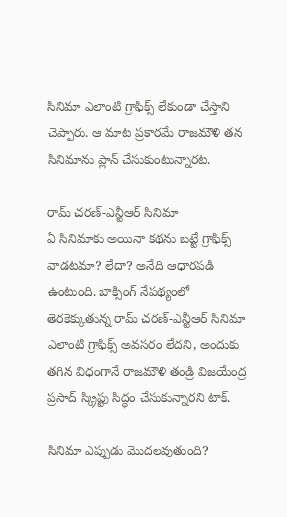సినిమా ఎలాంటి గ్రాఫిక్స్ లేకుండా చేస్తాని చెప్పారు. ఆ మాట ప్రకారమే రాజమౌళి తన సినిమాను ప్లాన్ చేసుకుంటున్నారట.

రామ్ చరణ్-ఎన్టీఆర్ సినిమా
ఏ సినిమాకు అయినా కథను బట్టే గ్రాఫిక్స్ వాడటమా? లేదా? అనేది ఆధారపడి ఉంటుంది. బాక్సింగ్ నేపథ్యంలో తెరకెక్కుతున్న రామ్ చరణ్-ఎన్టీఆర్ సినిమా ఎలాంటి గ్రాఫిక్స్ అవసరం లేదని, అందుకు తగిన విధంగానే రాజమౌళి తండ్రి విజయేంద్ర ప్రసాద్ స్క్రిప్టు సిద్ధం చేసుకున్నారని టాక్.

సినిమా ఎప్పుడు మొదలవుతుంది?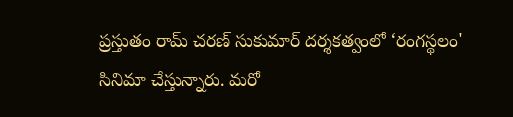ప్రస్తుతం రామ్ చరణ్ సుకుమార్ దర్శకత్వంలో ‘రంగస్థలం' సినిమా చేస్తున్నారు. మరో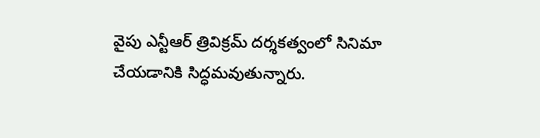వైపు ఎన్టీఆర్ త్రివిక్రమ్ దర్శకత్వంలో సినిమా చేయడానికి సిద్ధమవుతున్నారు.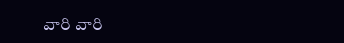వారి వారి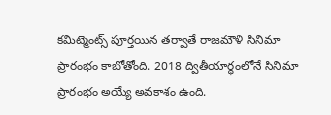కమిట్మెంట్స్ పూర్తయిన తర్వాతే రాజమౌళి సినిమా ప్రారంభం కాబోతోంది. 2018 ద్వితీయార్థంలోనే సినిమా ప్రారంభం అయ్యే అవకాశం ఉంది.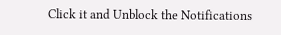Click it and Unblock the Notifications